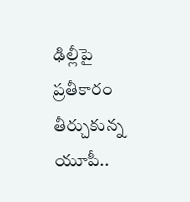ఢిల్లీపై ప్రతీకారం తీర్చుకున్న యూపీ..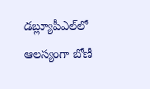డబ్ల్యూపీఎల్‌లో ఆలస్యంగా బోణీ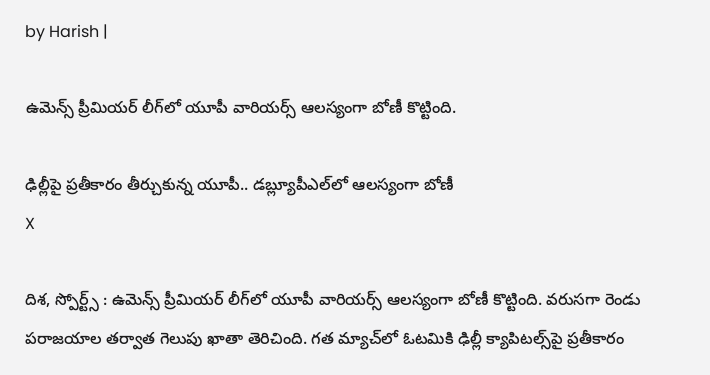by Harish |

ఉమెన్స్ ప్రీమియర్ లీగ్‌లో యూపీ వారియర్స్ ఆలస్యంగా బోణీ కొట్టింది.

ఢిల్లీపై ప్రతీకారం తీర్చుకున్న యూపీ.. డబ్ల్యూపీఎల్‌లో ఆలస్యంగా బోణీ
X

దిశ, స్పోర్ట్స్ : ఉమెన్స్ ప్రీమియర్ లీగ్‌లో యూపీ వారియర్స్ ఆలస్యంగా బోణీ కొట్టింది. వరుసగా రెండు పరాజయాల తర్వాత గెలుపు ఖాతా తెరిచింది. గత మ్యాచ్‌లో ఓటమికి ఢిల్లీ క్యాపిటల్స్‌పై ప్రతీకారం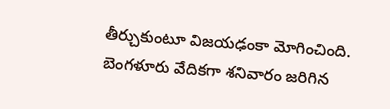తీర్చుకుంటూ విజయఢంకా మోగించింది. బెంగళూరు వేదికగా శనివారం జరిగిన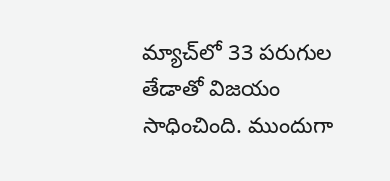మ్యాచ్‌లో 33 పరుగుల తేడాతో విజయం సాధించింది. ముందుగా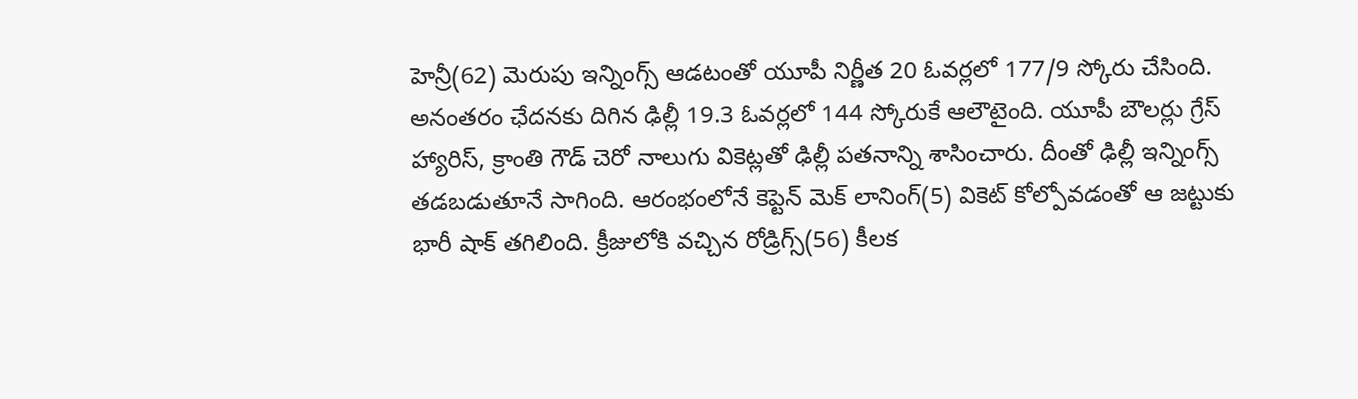హెన్రీ(62) మెరుపు ఇన్నింగ్స్ ఆడటంతో యూపీ నిర్ణీత 20 ఓవర్లలో 177/9 స్కోరు చేసింది. అనంతరం ఛేదనకు దిగిన ఢిల్లీ 19.3 ఓవర్లలో 144 స్కోరుకే ఆలౌటైంది. యూపీ బౌలర్లు గ్రేస్ హ్యారిస్, క్రాంతి గౌడ్ చెరో నాలుగు వికెట్లతో ఢిల్లీ పతనాన్ని శాసించారు. దీంతో ఢిల్లీ ఇన్నింగ్స్ తడబడుతూనే సాగింది. ఆరంభంలోనే కెప్టెన్ మెక్ లానింగ్(5) వికెట్ కోల్పోవడంతో ఆ జట్టుకు భారీ షాక్ తగిలింది. క్రీజులోకి వచ్చిన రోడ్రిగ్స్(56) కీలక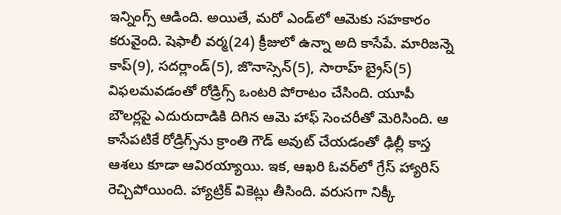ఇన్నింగ్స్ ఆడింది. అయితే, మరో ఎండ్‌లో ఆమెకు సహకారం కరువైంది. షెఫాలీ వర్మ(24) క్రీజులో ఉన్నా అది కాసేపే. మారిజన్నె కాప్(9), సదర్లాండ్(5), జొనాస్సెన్(5), సారాహ్ బ్రైస్(5) విఫలమవడంతో రోడ్రిగ్స్ ఒంటరి పోరాటం చేసింది. యూపీ బౌలర్లపై ఎదురుదాడికి దిగిన ఆమె హాఫ్ సెంచరీతో మెరిసింది. ఆ కాసేపటికే రోడ్రిగ్స్‌ను క్రాంతి గౌడ్ అవుట్ చేయడంతో ఢిల్లీ కాస్త ఆశలు కూడా ఆవిరయ్యాయి. ఇక, ఆఖరి ఓవర్‌లో గ్రేస్ హ్యారిస్ రెచ్చిపోయింది. హ్యాట్రిక్ వికెట్లు తీసింది. వరుసగా నిక్కీ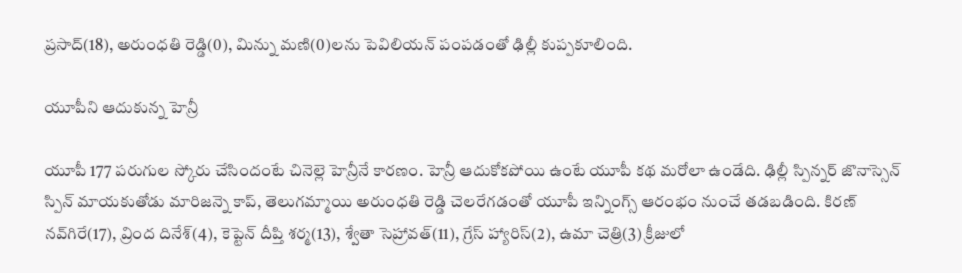ప్రసాద్(18), అరుంధతి రెడ్డి(0), మిన్ను మణి(0)లను పెవిలియన్ పంపడంతో ఢిల్లీ కుప్పకూలింది.

యూపీని ఆదుకున్న హెన్రీ

యూపీ 177 పరుగుల స్కోరు చేసిందంటే చినెల్లె హెన్రీనే కారణం. హెన్రీ ఆదుకోకపోయి ఉంటే యూపీ కథ మరోలా ఉండేది. ఢిల్లీ స్పిన్నర్ జొనాస్సెన్‌ స్పిన్ మాయకుతోడు మారిజన్నె కాప్, తెలుగమ్మాయి అరుంధతి రెడ్డి చెలరేగడంతో యూపీ ఇన్నింగ్స్ ఆరంభం నుంచే తడబడింది. కిరణ్ నవ్‌గిరే(17), వ్రింద దినేశ్(4), కెప్టెన్ దీప్తి శర్మ(13), శ్వేతా సెహ్రావత్(11), గ్రేస్ హ్యారిస్(2), ఉమా చెత్రి(3) క్రీజులో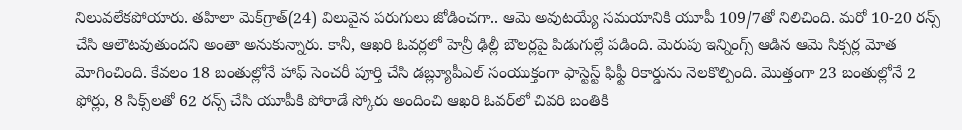నిలువలేకపోయారు. తహిలా మెక్‌గ్రాత్(24) విలువైన పరుగులు జోడించగా.. ఆమె అవుటయ్యే సమయానికి యూపీ 109/7తో నిలిచింది. మరో 10-20 రన్స్ చేసి ఆలౌటవుతుందని అంతా అనుకున్నారు. కానీ, ఆఖరి ఓవర్లలో హెన్రీ ఢిల్లీ బౌలర్లపై పిడుగుల్లే పడింది. మెరుపు ఇన్నింగ్స్ ఆడిన ఆమె సిక్సర్ల మోత మోగించింది. కేవలం 18 బంతుల్లోనే హాఫ్ సెంచరీ పూర్తి చేసి డబ్ల్యూపీఎల్ సంయుక్తంగా ఫాస్టెస్ట్ ఫిఫ్టీ రికార్డును నెలకొల్పింది. మొత్తంగా 23 బంతుల్లోనే 2 ఫోర్లు, 8 సిక్స్‌లతో 62 రన్స్ చేసి యూపీకి పోరాడే స్కోరు అందించి ఆఖరి ఓవర్‌లో చివరి బంతికి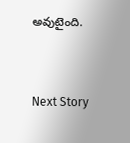అవుటైంది.


Next Story